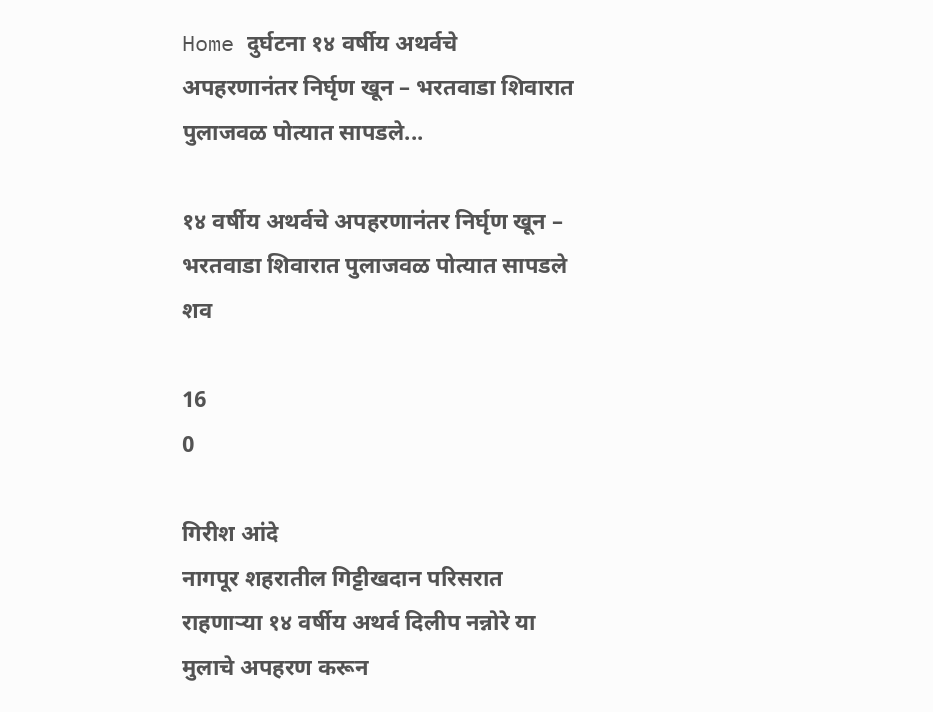Home दुर्घटना १४ वर्षीय अथर्वचे अपहरणानंतर निर्घृण खून – भरतवाडा शिवारात पुलाजवळ पोत्यात सापडले...

१४ वर्षीय अथर्वचे अपहरणानंतर निर्घृण खून – भरतवाडा शिवारात पुलाजवळ पोत्यात सापडले शव

16
0

गिरीश आंदे
नागपूर शहरातील गिट्टीखदान परिसरात राहणाऱ्या १४ वर्षीय अथर्व दिलीप नन्नोरे या मुलाचे अपहरण करून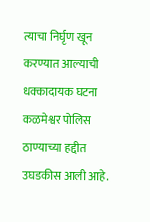त्याचा निर्घृण खून करण्यात आल्याची धक्कादायक घटना कळमेश्वर पोलिस ठाण्याच्या हद्दीत उघडकीस आली आहे.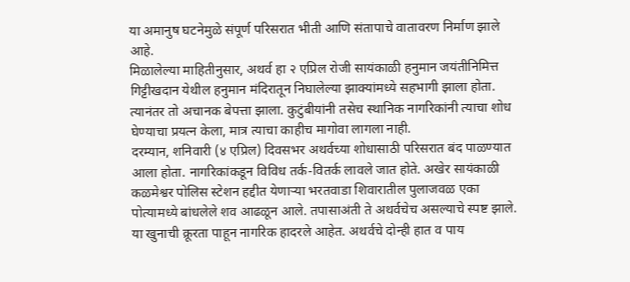या अमानुष घटनेमुळे संपूर्ण परिसरात भीती आणि संतापाचे वातावरण निर्माण झाले आहे.
मिळालेल्या माहितीनुसार, अथर्व हा २ एप्रिल रोजी सायंकाळी हनुमान जयंतीनिमित्त गिट्टीखदान येथील हनुमान मंदिरातून निघालेल्या झाक्यांमध्ये सहभागी झाला होता. त्यानंतर तो अचानक बेपत्ता झाला. कुटुंबीयांनी तसेच स्थानिक नागरिकांनी त्याचा शोध घेण्याचा प्रयत्न केला, मात्र त्याचा काहीच मागोवा लागला नाही.
दरम्यान, शनिवारी (४ एप्रिल) दिवसभर अथर्वच्या शोधासाठी परिसरात बंद पाळण्यात आला होता. नागरिकांकडून विविध तर्क-वितर्क लावले जात होते. अखेर सायंकाळी कळमेश्वर पोलिस स्टेशन हद्दीत येणाऱ्या भरतवाडा शिवारातील पुलाजवळ एका पोत्यामध्ये बांधलेले शव आढळून आले. तपासाअंती ते अथर्वचेच असल्याचे स्पष्ट झाले.
या खुनाची क्रूरता पाहून नागरिक हादरले आहेत. अथर्वचे दोन्ही हात व पाय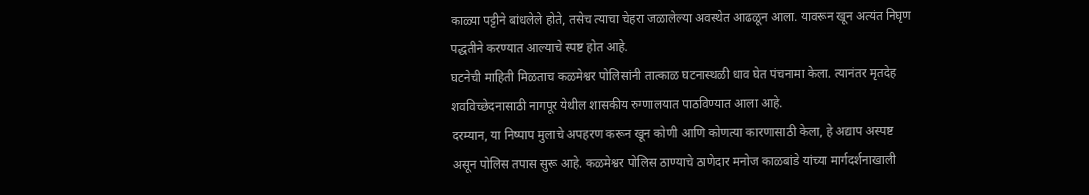काळ्या पट्टीने बांधलेले होते, तसेच त्याचा चेहरा जळालेल्या अवस्थेत आढळून आला. यावरून खून अत्यंत निघृण पद्धतीने करण्यात आल्याचे स्पष्ट होत आहे.
घटनेची माहिती मिळताच कळमेश्वर पोलिसांनी तात्काळ घटनास्थळी धाव घेत पंचनामा केला. त्यानंतर मृतदेह शवविच्छेदनासाठी नागपूर येथील शासकीय रुग्णालयात पाठविण्यात आला आहे.
दरम्यान, या निष्पाप मुलाचे अपहरण करून खून कोणी आणि कोणत्या कारणासाठी केला, हे अद्याप अस्पष्ट असून पोलिस तपास सुरू आहे. कळमेश्वर पोलिस ठाण्याचे ठाणेदार मनोज काळबांडे यांच्या मार्गदर्शनाखाली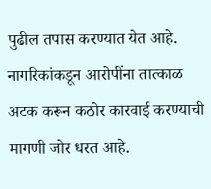पुढील तपास करण्यात येत आहे. नागरिकांकडून आरोपींना तात्काळ अटक करून कठोर कारवाई करण्याची मागणी जोर धरत आहे.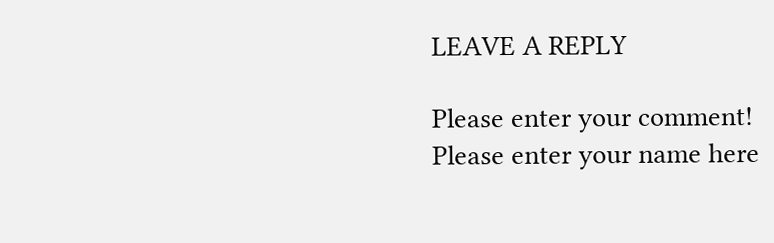LEAVE A REPLY

Please enter your comment!
Please enter your name here